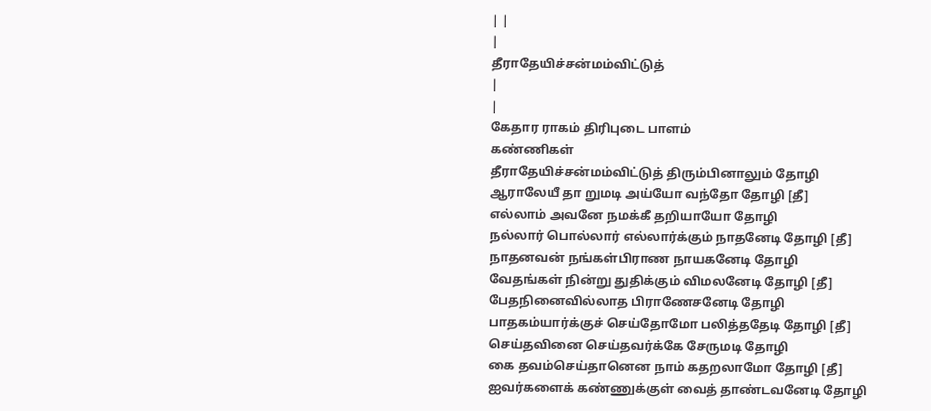| |
|
தீராதேயிச்சன்மம்விட்டுத்
|
|
கேதார ராகம் திரிபுடை பாளம்
கண்ணிகள்
தீராதேயிச்சன்மம்விட்டுத் திரும்பினாலும் தோழி
ஆராலேயீ தா றுமடி அய்யோ வந்தோ தோழி [தீ]
எல்லாம் அவனே நமக்கீ தறியாயோ தோழி
நல்லார் பொல்லார் எல்லார்க்கும் நாதனேடி தோழி [தீ]
நாதனவன் நங்கள்பிராண நாயகனேடி தோழி
வேதங்கள் நின்று துதிக்கும் விமலனேடி தோழி [தீ]
பேதநினைவில்லாத பிராணேசனேடி தோழி
பாதகம்யார்க்குச் செய்தோமோ பலித்ததேடி தோழி [தீ]
செய்தவினை செய்தவர்க்கே சேருமடி தோழி
கை தவம்செய்தானென நாம் கதறலாமோ தோழி [தீ]
ஐவர்களைக் கண்ணுக்குள் வைத் தாண்டவனேடி தோழி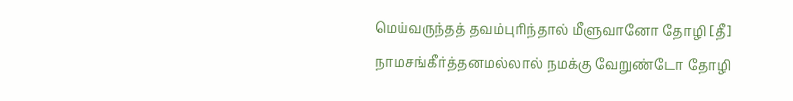மெய்வருந்தத் தவம்புரிந்தால் மீளுவானோ தோழி [தீ]
நாமசங்கீர்த்தனமல்லால் நமக்கு வேறுண்டோ தோழி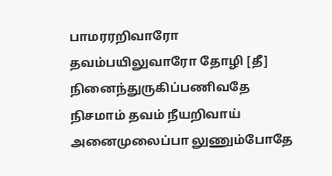பாமரரறிவாரோ தவம்பயிலுவாரோ தோழி [தீ]
நினைந்துருகிப்பணிவதே நிசமாம் தவம் நீயறிவாய்
அனைமுலைப்பா லுணும்போதே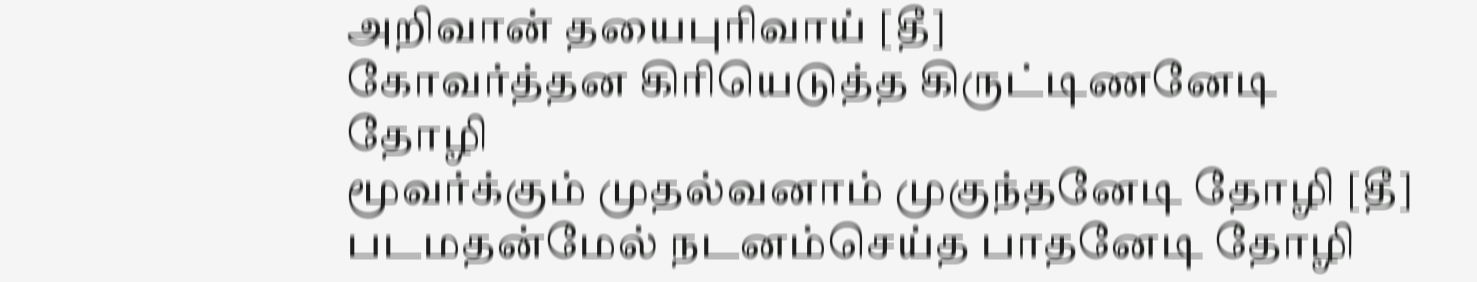அறிவான் தயைபுரிவாய் [தீ]
கோவர்த்தன கிரியெடுத்த கிருட்டிணனேடி தோழி
மூவர்க்கும் முதல்வனாம் முகுந்தனேடி தோழி [தீ]
படமதன்மேல் நடனம்செய்த பாதனேடி தோழி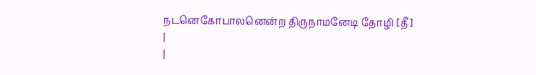நடனெகோபாலனென்ற திருநாமனேடி தோழி [தீ]
|
|